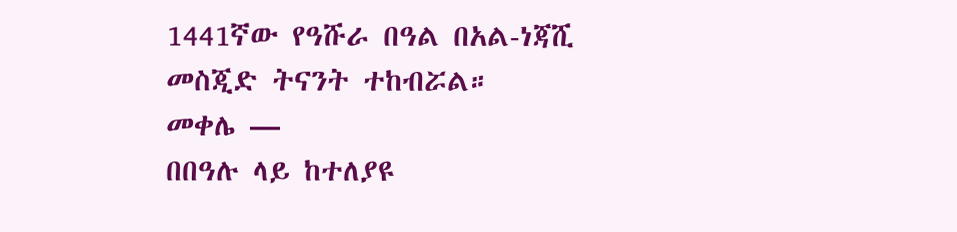1441ኛው የዓሹራ በዓል በአል-ነጃሺ መስጂድ ትናንት ተከብሯል።
መቀሌ —
በበዓሉ ላይ ከተለያዩ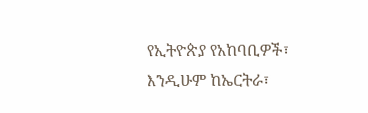የኢትዮጵያ የአከባቢዎች፣ እንዲሁም ከኤርትራ፣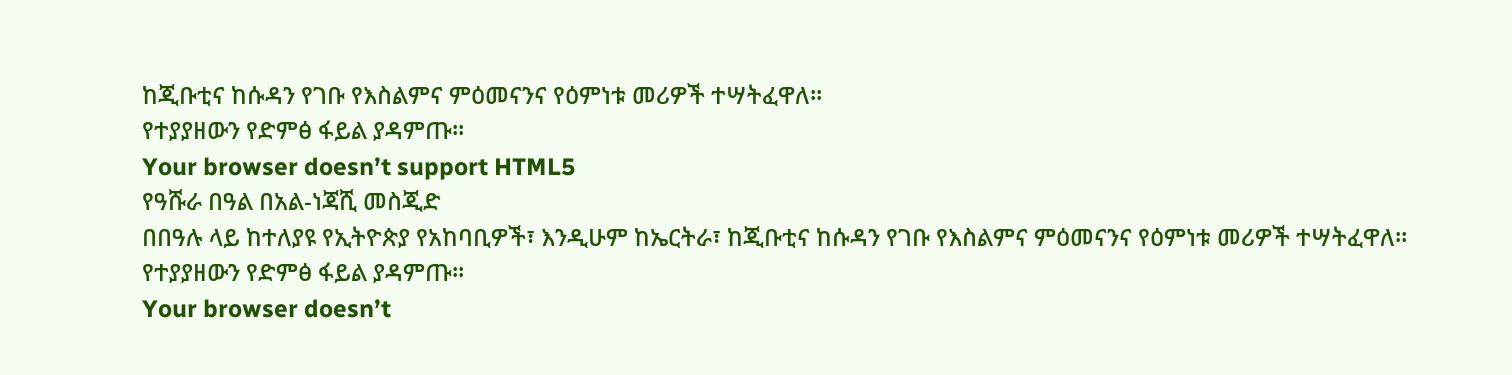ከጂቡቲና ከሱዳን የገቡ የእስልምና ምዕመናንና የዕምነቱ መሪዎች ተሣትፈዋለ።
የተያያዘውን የድምፅ ፋይል ያዳምጡ።
Your browser doesn’t support HTML5
የዓሹራ በዓል በአል-ነጃሺ መስጂድ
በበዓሉ ላይ ከተለያዩ የኢትዮጵያ የአከባቢዎች፣ እንዲሁም ከኤርትራ፣ ከጂቡቲና ከሱዳን የገቡ የእስልምና ምዕመናንና የዕምነቱ መሪዎች ተሣትፈዋለ።
የተያያዘውን የድምፅ ፋይል ያዳምጡ።
Your browser doesn’t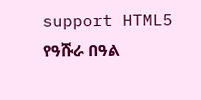support HTML5
የዓሹራ በዓል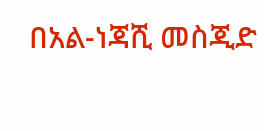በአል-ነጃሺ መስጂድ